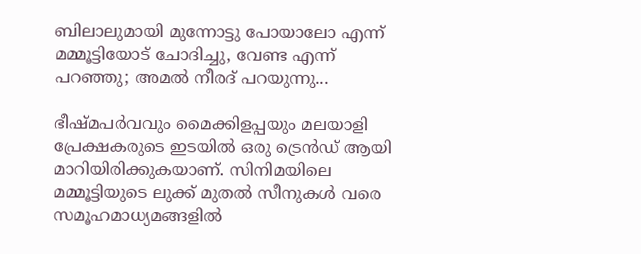ബിലാലുമായി മുന്നോട്ടു പോയാലോ എന്ന് മമ്മൂട്ടിയോട് ചോദിച്ചു, വേണ്ട എന്ന് പറഞ്ഞു; അമല്‍ നീരദ് പറയുന്നു...

ഭീഷ്മപര്‍വവും മൈക്കിളപ്പയും മലയാളി പ്രേക്ഷകരുടെ ഇടയില്‍ ഒരു ട്രെന്‍ഡ് ആയി മാറിയിരിക്കുകയാണ്. സിനിമയിലെ മമ്മൂട്ടിയുടെ ലുക്ക് മുതല്‍ സീനുകള്‍ വരെ സമൂഹമാധ്യമങ്ങളില്‍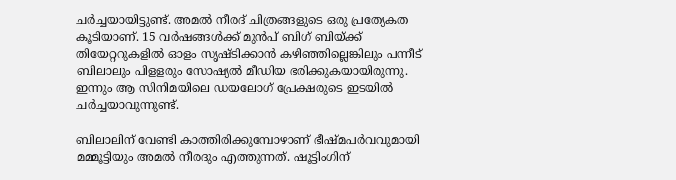ചര്‍ച്ചയായിട്ടുണ്ട്. അമല്‍ നീരദ് ചിത്രങ്ങളുടെ ഒരു പ്രത്യേകത കൂടിയാണ്. 15 വര്‍ഷങ്ങള്‍ക്ക് മുന്‍പ് ബിഗ് ബിയ്ക്ക് തിയേറ്ററുകളില്‍ ഓളം സൃഷ്ടിക്കാന്‍ കഴിഞ്ഞില്ലെങ്കിലും പന്നീട് ബിലാലും പിളളരും സോഷ്യല്‍ മീഡിയ ഭരിക്കുകയായിരുന്നു. ഇന്നും ആ സിനിമയിലെ ഡയലോഗ് പ്രേക്ഷരുടെ ഇടയില്‍ ചര്‍ച്ചയാവുന്നുണ്ട്.

ബിലാലിന് വേണ്ടി കാത്തിരിക്കുമ്പോഴാണ് ഭീഷ്മപര്‍വവുമായി മമ്മൂട്ടിയും അമല്‍ നീരദും എത്തുന്നത്. ഷൂട്ടിംഗിന്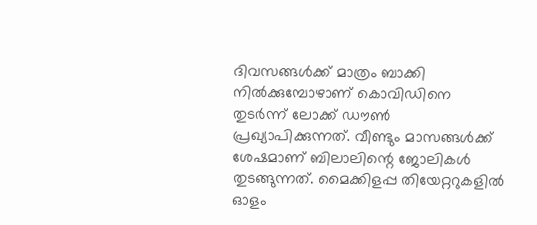ദിവസങ്ങള്‍ക്ക് മാത്രം ബാക്കി നില്‍ക്കുമ്പോഴാണ് കൊവിഡിനെ തുടര്‍ന്ന് ലോക്ക് ഡൗണ്‍ പ്രഖ്യാപിക്കുന്നത്. വീണ്ടും മാസങ്ങള്‍ക്ക് ശേഷമാണ് ബിലാലിന്റെ ജോലികള്‍ തുടങ്ങുന്നത്. മൈക്കിളപ്പ തിയേറ്ററുകളില്‍ ഓളം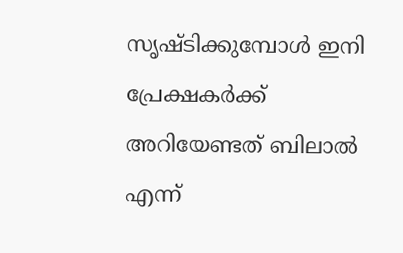സൃഷ്ടിക്കുമ്പോള്‍ ഇനി പ്രേക്ഷകര്‍ക്ക് അറിയേണ്ടത് ബിലാല്‍ എന്ന്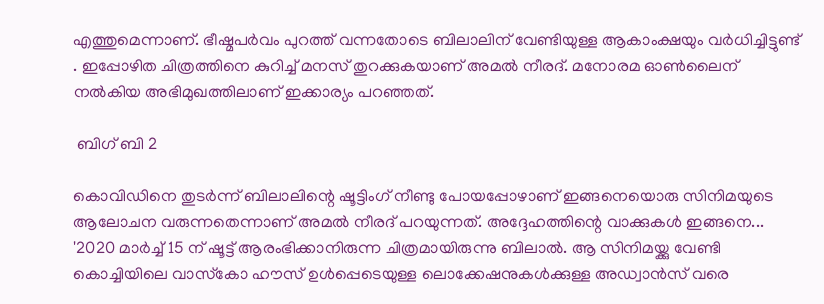എത്തുമെന്നാണ്. ഭീഷ്മപര്‍വം പുറത്ത് വന്നതോടെ ബിലാലിന് വേണ്ടിയുള്ള ആകാംക്ഷയും വര്‍ധിച്ചിട്ടുണ്ട് . ഇപ്പോഴിത ചിത്രത്തിനെ കുറിച്ച് മനസ് തുറക്കുകയാണ് അമല്‍ നീരദ്. മനോരമ ഓണ്‍ലൈന് നല്‍കിയ അഭിമുഖത്തിലാണ് ഇക്കാര്യം പറഞ്ഞത്.

 ബിഗ് ബി 2

കൊവിഡിനെ തുടര്‍ന്ന് ബിലാലിന്റെ ഷൂട്ടിംഗ് നീണ്ടു പോയപ്പോഴാണ് ഇങ്ങനെയൊരു സിനിമയുടെ ആലോചന വരുന്നതെന്നാണ് അമല്‍ നീരദ് പറയുന്നത്. അദ്ദേഹത്തിന്റെ വാക്കുകള്‍ ഇങ്ങനെ... '2020 മാര്‍ച്ച് 15 ന് ഷൂട്ട് ആരംഭിക്കാനിരുന്ന ചിത്രമായിരുന്നു ബിലാല്‍. ആ സിനിമയ്ക്കു വേണ്ടി കൊച്ചിയിലെ വാസ്‌കോ ഹൗസ് ഉള്‍പ്പെടെയുള്ള ലൊക്കേഷനുകള്‍ക്കുള്ള അഡ്വാന്‍സ് വരെ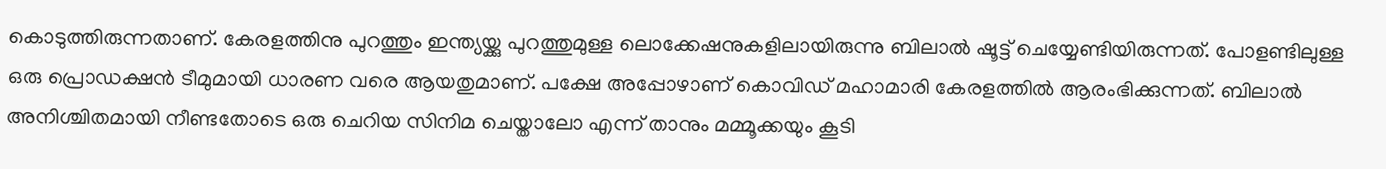കൊടുത്തിരുന്നതാണ്. കേരളത്തിനു പുറത്തും ഇന്ത്യയ്ക്കു പുറത്തുമുള്ള ലൊക്കേഷനുകളിലായിരുന്നു ബിലാല്‍ ഷൂട്ട് ചെയ്യേണ്ടിയിരുന്നത്. പോളണ്ടിലുള്ള ഒരു പ്രൊഡക്ഷന്‍ ടീമുമായി ധാരണ വരെ ആയതുമാണ്. പക്ഷേ അപ്പോഴാണ് കൊവിഡ് മഹാമാരി കേരളത്തില്‍ ആരംഭിക്കുന്നത്. ബിലാല്‍ അനിശ്ചിതമായി നീണ്ടതോടെ ഒരു ചെറിയ സിനിമ ചെയ്താലോ എന്ന് താനും മമ്മൂക്കയും കൂടി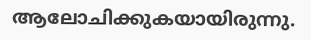ആലോചിക്കുകയായിരുന്നു.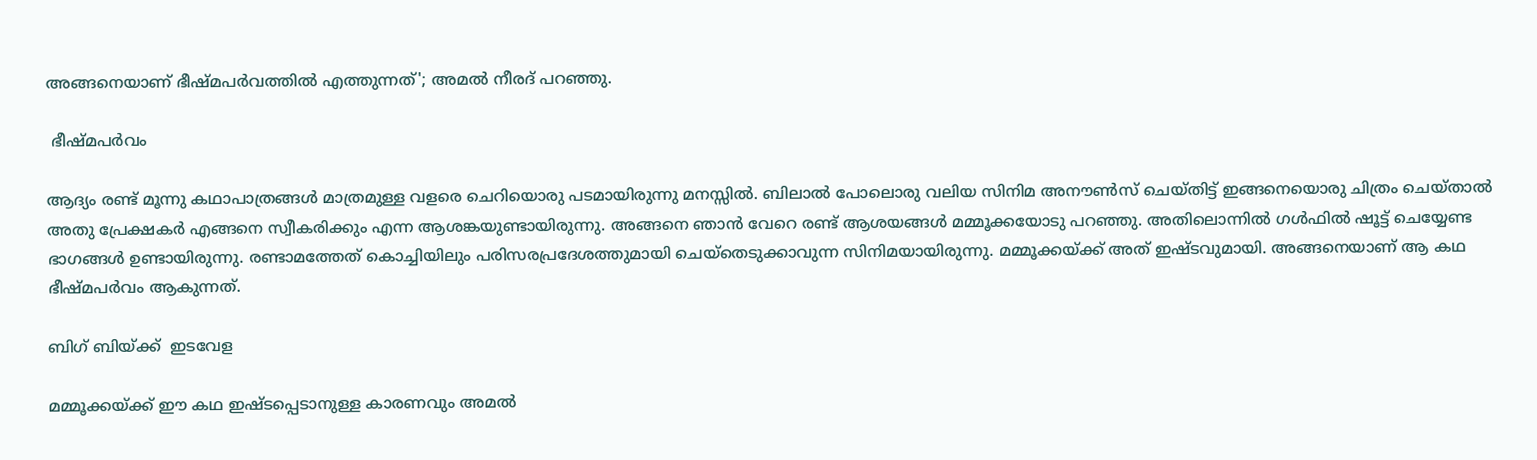അങ്ങനെയാണ് ഭീഷ്മപര്‍വത്തില്‍ എത്തുന്നത്'; അമല്‍ നീരദ് പറഞ്ഞു.

 ഭീഷ്മപര്‍വം

ആദ്യം രണ്ട് മൂന്നു കഥാപാത്രങ്ങള്‍ മാത്രമുള്ള വളരെ ചെറിയൊരു പടമായിരുന്നു മനസ്സില്‍. ബിലാല്‍ പോലൊരു വലിയ സിനിമ അനൗണ്‍സ് ചെയ്തിട്ട് ഇങ്ങനെയൊരു ചിത്രം ചെയ്താല്‍ അതു പ്രേക്ഷകര്‍ എങ്ങനെ സ്വീകരിക്കും എന്ന ആശങ്കയുണ്ടായിരുന്നു. അങ്ങനെ ഞാന്‍ വേറെ രണ്ട് ആശയങ്ങള്‍ മമ്മൂക്കയോടു പറഞ്ഞു. അതിലൊന്നില്‍ ഗള്‍ഫില്‍ ഷൂട്ട് ചെയ്യേണ്ട ഭാഗങ്ങള്‍ ഉണ്ടായിരുന്നു. രണ്ടാമത്തേത് കൊച്ചിയിലും പരിസരപ്രദേശത്തുമായി ചെയ്‌തെടുക്കാവുന്ന സിനിമയായിരുന്നു. മമ്മൂക്കയ്ക്ക് അത് ഇഷ്ടവുമായി. അങ്ങനെയാണ് ആ കഥ ഭീഷ്മപര്‍വം ആകുന്നത്.

ബിഗ് ബിയ്ക്ക്  ഇടവേള

മമ്മൂക്കയ്ക്ക് ഈ കഥ ഇഷ്ടപ്പെടാനുള്ള കാരണവും അമല്‍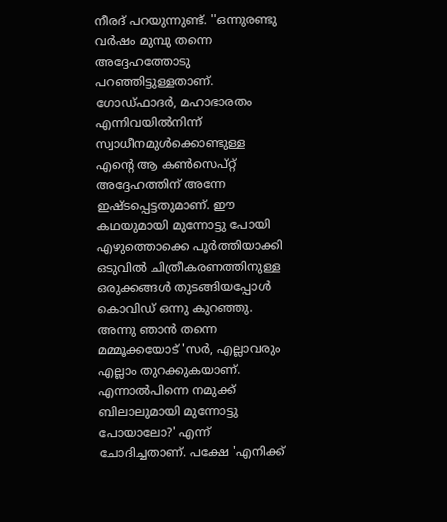നീരദ് പറയുന്നുണ്ട്. ''ഒന്നുരണ്ടു വര്‍ഷം മുമ്പു തന്നെ അദ്ദേഹത്തോടു പറഞ്ഞിട്ടുള്ളതാണ്. ഗോഡ്ഫാദര്‍, മഹാഭാരതം എന്നിവയില്‍നിന്ന് സ്വാധീനമുള്‍ക്കൊണ്ടുള്ള എന്റെ ആ കണ്‍സെപ്റ്റ് അദ്ദേഹത്തിന് അന്നേ ഇഷ്ടപ്പെട്ടതുമാണ്. ഈ കഥയുമായി മുന്നോട്ടു പോയി എഴുത്തൊക്കെ പൂര്‍ത്തിയാക്കി ഒടുവില്‍ ചിത്രീകരണത്തിനുള്ള ഒരുക്കങ്ങള്‍ തുടങ്ങിയപ്പോള്‍ കൊവിഡ് ഒന്നു കുറഞ്ഞു. അന്നു ഞാന്‍ തന്നെ മമ്മൂക്കയോട് 'സര്‍, എല്ലാവരും എല്ലാം തുറക്കുകയാണ്. എന്നാല്‍പിന്നെ നമുക്ക് ബിലാലുമായി മുന്നോട്ടു പോയാലോ?' എന്ന് ചോദിച്ചതാണ്. പക്ഷേ 'എനിക്ക്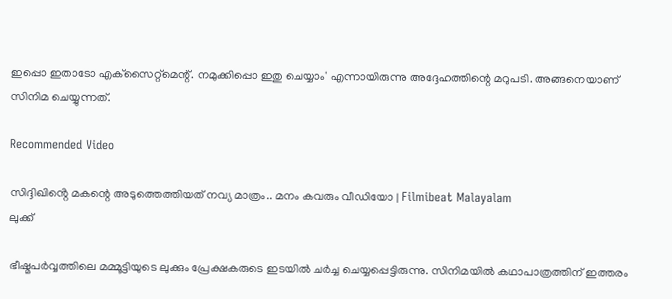ഇപ്പൊ ഇതാടോ എക്‌സൈറ്റ്‌മെന്റ്. നമുക്കിപ്പൊ ഇതു ചെയ്യാം' എന്നായിരുന്നു അദ്ദേഹത്തിന്റെ മറുപടി. അങ്ങനെയാണ് സിനിമ ചെയ്യുന്നത്.

Recommended Video

സിദ്ദിഖിൻ്റെ മകന്റെ അടുത്തെത്തിയത് നവ്യ മാത്രം.. മനം കവരും വീഡിയോ | Filmibeat Malayalam
ലുക്ക്

ഭീഷ്മപര്‍വ്വത്തിലെ മമ്മൂട്ടിയുടെ ലുക്കും പ്രേക്ഷകരുടെ ഇടയില്‍ ചര്‍ച്ച ചെയ്യപ്പെട്ടിരുന്നു. സിനിമയില്‍ കഥാപാത്രത്തിന് ഇത്തരം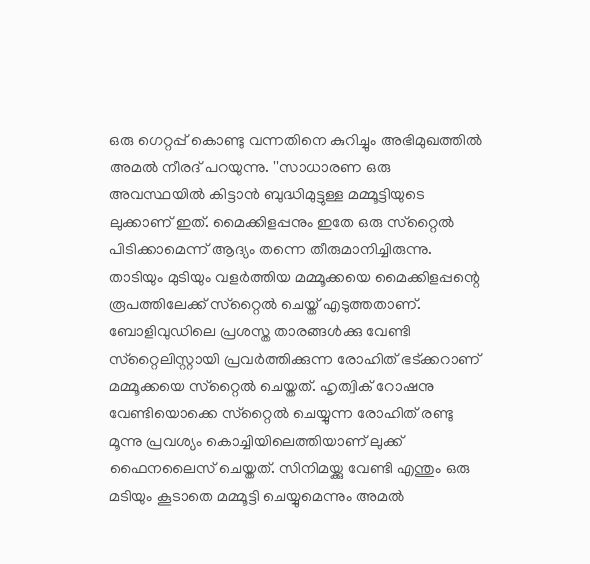ഒരു ഗെറ്റപ്പ് കൊണ്ടു വന്നതിനെ കുറിച്ചും അഭിമുഖത്തില്‍ അമല്‍ നീരദ് പറയുന്നു. ''സാധാരണ ഒരു അവസ്ഥയില്‍ കിട്ടാന്‍ ബുദ്ധിമുട്ടുള്ള മമ്മൂട്ടിയുടെ ലുക്കാണ് ഇത്. മൈക്കിളപ്പനും ഇതേ ഒരു സ്‌റ്റൈല്‍ പിടിക്കാമെന്ന് ആദ്യം തന്നെ തീരുമാനിച്ചിരുന്നു. താടിയും മുടിയും വളര്‍ത്തിയ മമ്മൂക്കയെ മൈക്കിളപ്പന്റെ രൂപത്തിലേക്ക് സ്‌റ്റൈല്‍ ചെയ്ത് എടുത്തതാണ്. ബോളിവുഡിലെ പ്രശസ്ത താരങ്ങള്‍ക്കു വേണ്ടി സ്‌റ്റൈലിസ്റ്റായി പ്രവര്‍ത്തിക്കുന്ന രോഹിത് ഭട്ക്കറാണ് മമ്മൂക്കയെ സ്‌റ്റൈല്‍ ചെയ്തത്. ഹൃത്വിക് റോഷനു വേണ്ടിയൊക്കെ സ്‌റ്റൈല്‍ ചെയ്യുന്ന രോഹിത് രണ്ടു മൂന്നു പ്രവശ്യം കൊച്ചിയിലെത്തിയാണ് ലുക്ക് ഫൈനലൈസ് ചെയ്തത്. സിനിമയ്ക്കു വേണ്ടി എന്തും ഒരു മടിയും കൂടാതെ മമ്മൂട്ടി ചെയ്യുമെന്നും അമല്‍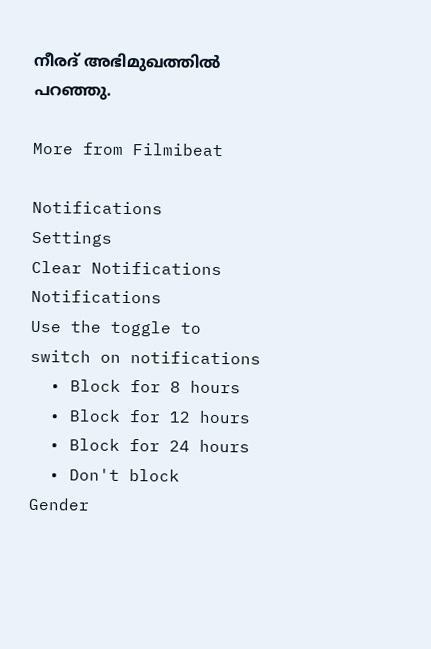നീരദ് അഭിമുഖത്തില്‍ പറഞ്ഞു.

More from Filmibeat

Notifications
Settings
Clear Notifications
Notifications
Use the toggle to switch on notifications
  • Block for 8 hours
  • Block for 12 hours
  • Block for 24 hours
  • Don't block
Gender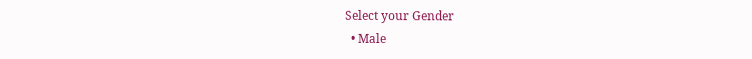Select your Gender
  • Male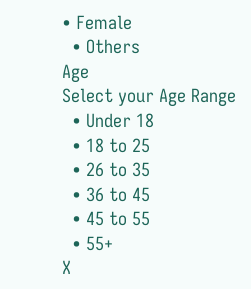• Female
  • Others
Age
Select your Age Range
  • Under 18
  • 18 to 25
  • 26 to 35
  • 36 to 45
  • 45 to 55
  • 55+
X